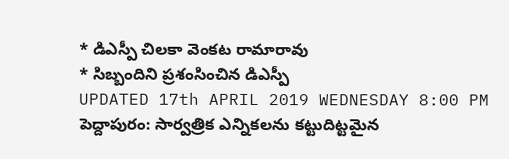* డిఎస్పీ చిలకా వెంకట రామారావు
* సిబ్బందిని ప్రశంసించిన డిఎస్పీ
UPDATED 17th APRIL 2019 WEDNESDAY 8:00 PM
పెద్దాపురం: సార్వత్రిక ఎన్నికలను కట్టుదిట్టమైన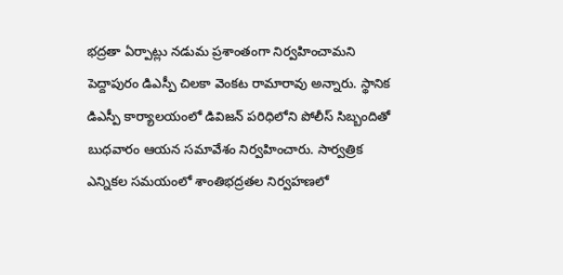భద్రతా ఏర్పాట్లు నడుమ ప్రశాంతంగా నిర్వహించామని పెద్దాపురం డిఎస్పీ చిలకా వెంకట రామారావు అన్నారు. స్థానిక డిఎస్పీ కార్యాలయంలో డివిజన్ పరిధిలోని పోలీస్ సిబ్బందితో బుధవారం ఆయన సమావేశం నిర్వహించారు. సార్వత్రిక ఎన్నికల సమయంలో శాంతిభద్రతల నిర్వహణలో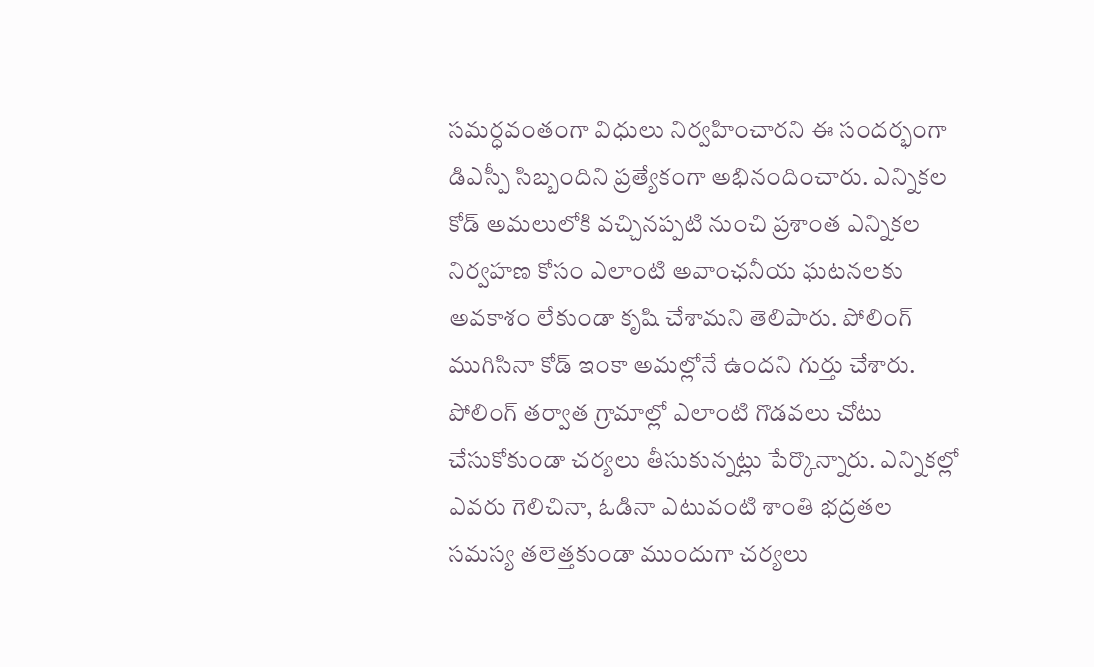సమర్ధవంతంగా విధులు నిర్వహించారని ఈ సందర్భంగా డిఎస్పీ సిబ్బందిని ప్రత్యేకంగా అభినందించారు. ఎన్నికల కోడ్ అమలులోకి వచ్చినప్పటి నుంచి ప్రశాంత ఎన్నికల నిర్వహణ కోసం ఎలాంటి అవాంఛనీయ ఘటనలకు అవకాశం లేకుండా కృషి చేశామని తెలిపారు. పోలింగ్ ముగిసినా కోడ్ ఇంకా అమల్లోనే ఉందని గుర్తు చేశారు. పోలింగ్ తర్వాత గ్రామాల్లో ఎలాంటి గొడవలు చోటు చేసుకోకుండా చర్యలు తీసుకున్నట్లు పేర్కొన్నారు. ఎన్నికల్లో ఎవరు గెలిచినా, ఓడినా ఎటువంటి శాంతి భద్రతల సమస్య తలెత్తకుండా ముందుగా చర్యలు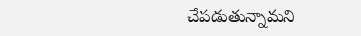చేపడుతున్నామని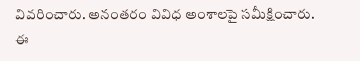వివరించారు. అనంతరం వివిధ అంశాలపై సమీక్షించారు. ఈ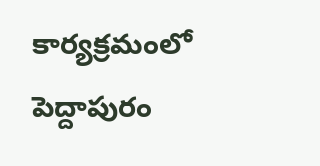కార్యక్రమంలో పెద్దాపురం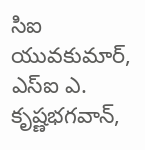సిఐ యువకుమార్, ఎస్ఐ ఎ. కృష్ణభగవాన్,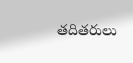తదితరులు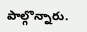పాల్గొన్నారు.